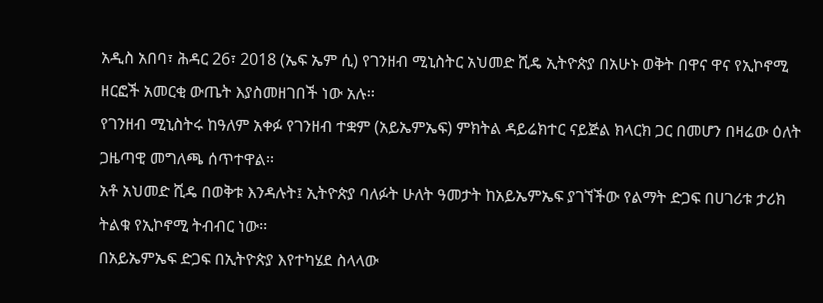አዲስ አበባ፣ ሕዳር 26፣ 2018 (ኤፍ ኤም ሲ) የገንዘብ ሚኒስትር አህመድ ሺዴ ኢትዮጵያ በአሁኑ ወቅት በዋና ዋና የኢኮኖሚ ዘርፎች አመርቂ ውጤት እያስመዘገበች ነው አሉ፡፡
የገንዘብ ሚኒስትሩ ከዓለም አቀፉ የገንዘብ ተቋም (አይኤምኤፍ) ምክትል ዳይሬክተር ናይጅል ክላርክ ጋር በመሆን በዛሬው ዕለት ጋዜጣዊ መግለጫ ሰጥተዋል፡፡
አቶ አህመድ ሺዴ በወቅቱ እንዳሉት፤ ኢትዮጵያ ባለፉት ሁለት ዓመታት ከአይኤምኤፍ ያገኘችው የልማት ድጋፍ በሀገሪቱ ታሪክ ትልቁ የኢኮኖሚ ትብብር ነው፡፡
በአይኤምኤፍ ድጋፍ በኢትዮጵያ እየተካሄደ ስላላው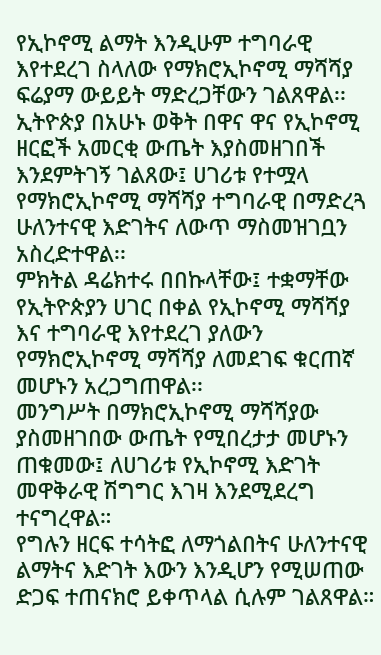የኢኮኖሚ ልማት እንዲሁም ተግባራዊ እየተደረገ ስላለው የማክሮኢኮኖሚ ማሻሻያ ፍሬያማ ውይይት ማድረጋቸውን ገልጸዋል፡፡
ኢትዮጵያ በአሁኑ ወቅት በዋና ዋና የኢኮኖሚ ዘርፎች አመርቂ ውጤት እያስመዘገበች እንደምትገኝ ገልጸው፤ ሀገሪቱ የተሟላ የማክሮኢኮኖሚ ማሻሻያ ተግባራዊ በማድረጓ ሁለንተናዊ እድገትና ለውጥ ማስመዝገቧን አስረድተዋል፡፡
ምክትል ዳሬክተሩ በበኩላቸው፤ ተቋማቸው የኢትዮጵያን ሀገር በቀል የኢኮኖሚ ማሻሻያ እና ተግባራዊ እየተደረገ ያለውን የማክሮኢኮኖሚ ማሻሻያ ለመደገፍ ቁርጠኛ መሆኑን አረጋግጠዋል፡፡
መንግሥት በማክሮኢኮኖሚ ማሻሻያው ያስመዘገበው ውጤት የሚበረታታ መሆኑን ጠቁመው፤ ለሀገሪቱ የኢኮኖሚ እድገት መዋቅራዊ ሽግግር እገዛ እንደሚደረግ ተናግረዋል።
የግሉን ዘርፍ ተሳትፎ ለማጎልበትና ሁለንተናዊ ልማትና እድገት እውን እንዲሆን የሚሠጠው ድጋፍ ተጠናክሮ ይቀጥላል ሲሉም ገልጸዋል።